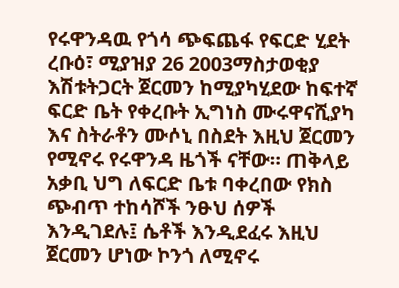የሩዋንዳዉ የጎሳ ጭፍጨፋ የፍርድ ሂደት
ረቡዕ፣ ሚያዝያ 26 2003ማስታወቂያ
እሽቱትጋርት ጀርመን ከሚያካሂደው ከፍተኛ ፍርድ ቤት የቀረቡት ኢግነስ ሙሩዋናሺያካ እና ስትራቶን ሙሶኒ በስደት እዚህ ጀርመን የሚኖሩ የሩዋንዳ ዜጎች ናቸው። ጠቅላይ አቃቢ ህግ ለፍርድ ቤቱ ባቀረበው የክስ ጭብጥ ተከሳሾች ንፁህ ሰዎች እንዲገደሉ፤ ሴቶች እንዲደፈሩ እዚህ ጀርመን ሆነው ኮንጎ ለሚኖሩ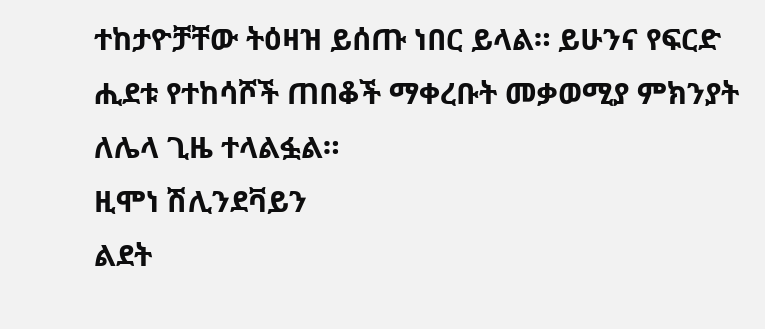ተከታዮቻቸው ትዕዛዝ ይሰጡ ነበር ይላል። ይሁንና የፍርድ ሒደቱ የተከሳሾች ጠበቆች ማቀረቡት መቃወሚያ ምክንያት ለሌላ ጊዜ ተላልፏል።
ዚሞነ ሽሊንደቫይን
ልደት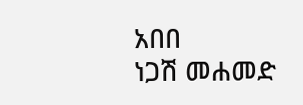አበበ
ነጋሽ መሐመድ